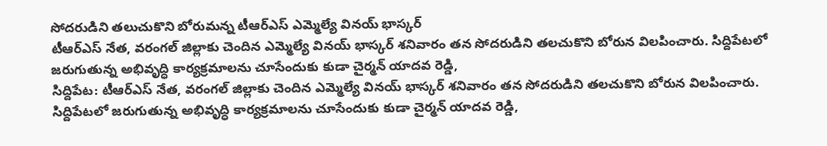సోదరుడిని తలుచుకొని బోరుమన్న టీఆర్ఎస్ ఎమ్మెల్యే వినయ్ భాస్కర్
టీఆర్ఎస్ నేత, వరంగల్ జిల్లాకు చెందిన ఎమ్మెల్యే వినయ్ భాస్కర్ శనివారం తన సోదరుడిని తలచుకొని బోరున విలపించారు. సిద్దిపేటలో జరుగుతున్న అభివృద్ధి కార్యక్రమాలను చూసేందుకు కుడా చైర్మన్ యాదవ రెడ్డి,
సిద్దిపేట: టీఆర్ఎస్ నేత, వరంగల్ జిల్లాకు చెందిన ఎమ్మెల్యే వినయ్ భాస్కర్ శనివారం తన సోదరుడిని తలచుకొని బోరున విలపించారు.
సిద్దిపేటలో జరుగుతున్న అభివృద్ధి కార్యక్రమాలను చూసేందుకు కుడా చైర్మన్ యాదవ రెడ్డి,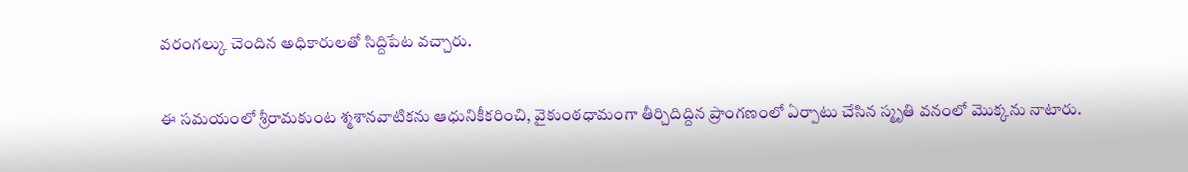వరంగల్కు చెందిన అధికారులతో సిద్దిపేట వచ్చారు.

ఈ సమయంలో శ్రీరామకుంట శ్మశానవాటికను ఆధునికీకరించి, వైకుంఠధామంగా తీర్చిదిద్దిన ప్రాంగణంలో ఏర్పాటు చేసిన స్మృతి వనంలో మొక్కను నాటారు.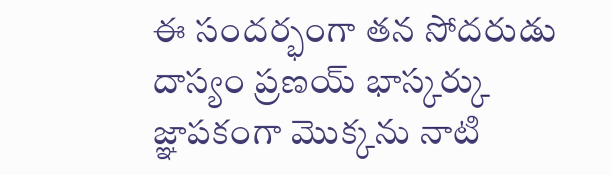ఈ సందర్భంగా తన సోదరుడు దాస్యం ప్రణయ్ భాస్కర్కు జ్ఞాపకంగా మొక్కను నాటి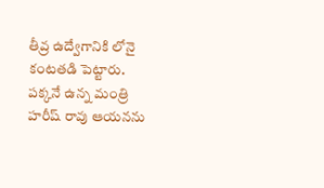తీవ్ర ఉద్వేగానికి లోనై కంటతడి పెట్టారు. పక్కనే ఉన్న మంత్రి హరీష్ రావు ఆయనను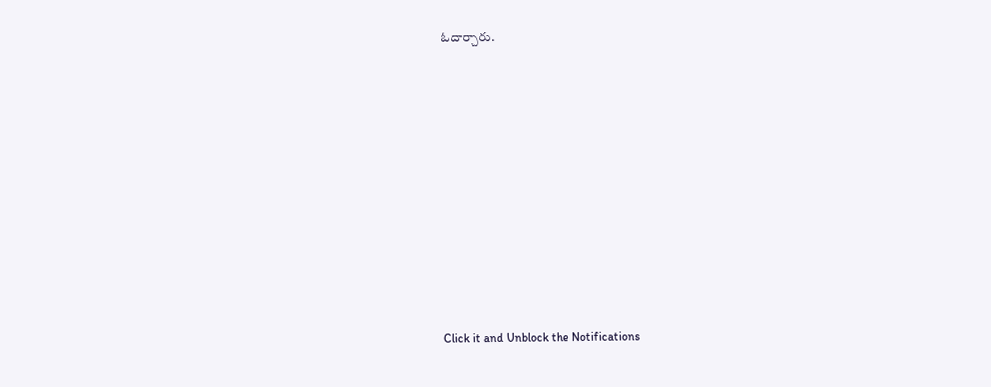ఓదార్చారు.












Click it and Unblock the Notifications